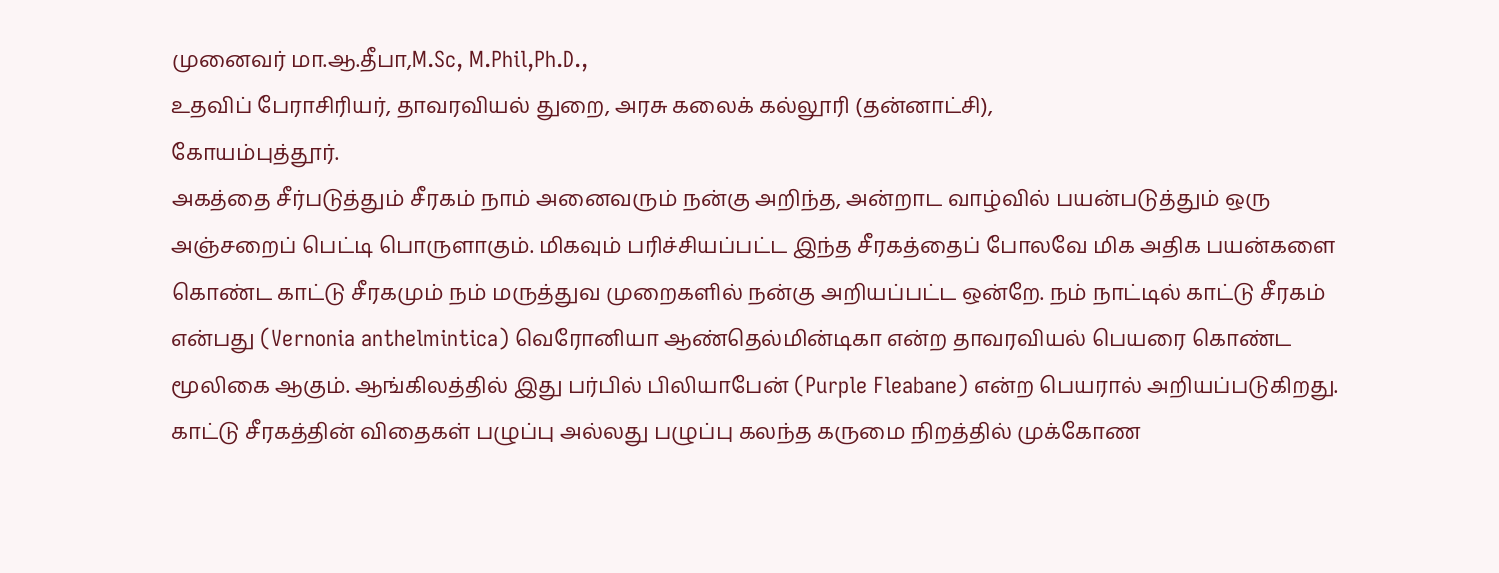முனைவர் மா.ஆ.தீபா,M.Sc, M.Phil,Ph.D.,
உதவிப் பேராசிரியர், தாவரவியல் துறை, அரசு கலைக் கல்லூரி (தன்னாட்சி),
கோயம்புத்தூர்.
அகத்தை சீர்படுத்தும் சீரகம் நாம் அனைவரும் நன்கு அறிந்த, அன்றாட வாழ்வில் பயன்படுத்தும் ஒரு அஞ்சறைப் பெட்டி பொருளாகும். மிகவும் பரிச்சியப்பட்ட இந்த சீரகத்தைப் போலவே மிக அதிக பயன்களை கொண்ட காட்டு சீரகமும் நம் மருத்துவ முறைகளில் நன்கு அறியப்பட்ட ஒன்றே. நம் நாட்டில் காட்டு சீரகம் என்பது (Vernonia anthelmintica) வெரோனியா ஆண்தெல்மின்டிகா என்ற தாவரவியல் பெயரை கொண்ட மூலிகை ஆகும். ஆங்கிலத்தில் இது பர்பில் பிலியாபேன் (Purple Fleabane) என்ற பெயரால் அறியப்படுகிறது.
காட்டு சீரகத்தின் விதைகள் பழுப்பு அல்லது பழுப்பு கலந்த கருமை நிறத்தில் முக்கோண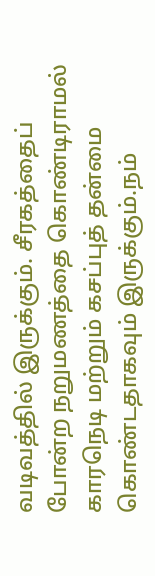வடிவத்தில் இருக்கும். சீரகத்தைப் போன்ற நறுமணத்தை கொண்டிராமல் காரநெடி மற்றும் கசப்புத் தன்மை கொண்டதாகவும் இருக்கும்.நம்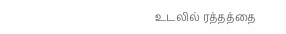உடலில் ரத்தத்தை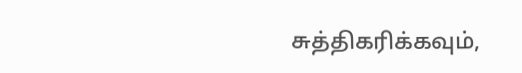சுத்திகரிக்கவும்,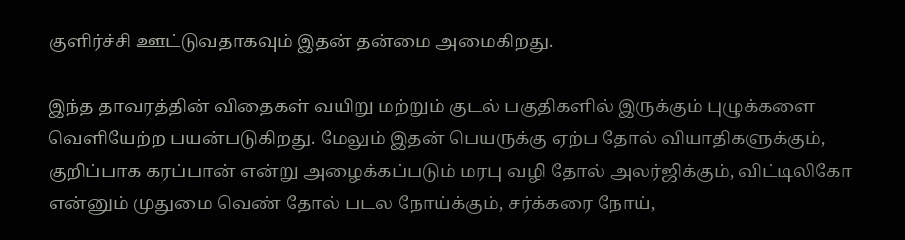குளிர்ச்சி ஊட்டுவதாகவும் இதன் தன்மை அமைகிறது.

இந்த தாவரத்தின் விதைகள் வயிறு மற்றும் குடல் பகுதிகளில் இருக்கும் புழுக்களை வெளியேற்ற பயன்படுகிறது. மேலும் இதன் பெயருக்கு ஏற்ப தோல் வியாதிகளுக்கும், குறிப்பாக கரப்பான் என்று அழைக்கப்படும் மரபு வழி தோல் அலர்ஜிக்கும், விட்டிலிகோ என்னும் முதுமை வெண் தோல் படல நோய்க்கும், சர்க்கரை நோய்,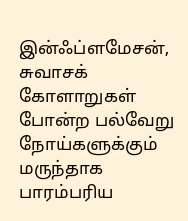இன்ஃப்ளமேசன், சுவாசக் கோளாறுகள் போன்ற பல்வேறு நோய்களுக்கும் மருந்தாக பாரம்பரிய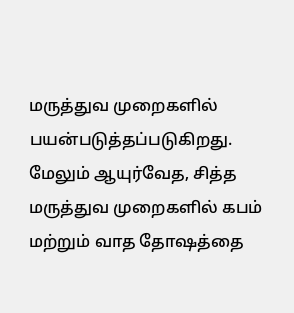மருத்துவ முறைகளில் பயன்படுத்தப்படுகிறது. மேலும் ஆயுர்வேத, சித்த மருத்துவ முறைகளில் கபம் மற்றும் வாத தோஷத்தை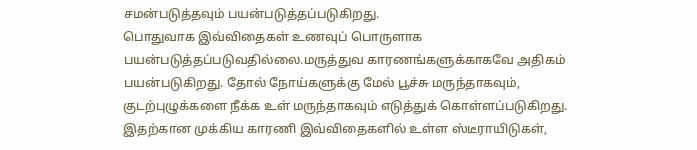சமன்படுத்தவும் பயன்படுத்தப்படுகிறது.
பொதுவாக இவ்விதைகள் உணவுப் பொருளாக பயன்படுத்தப்படுவதில்லை.மருத்துவ காரணங்களுக்காகவே அதிகம் பயன்படுகிறது. தோல் நோய்களுக்கு மேல் பூச்சு மருந்தாகவும், குடற்புழுக்களை நீக்க உள் மருந்தாகவும் எடுத்துக் கொள்ளப்படுகிறது. இதற்கான முக்கிய காரணி இவ்விதைகளில் உள்ள ஸ்டீராயிடுகள்,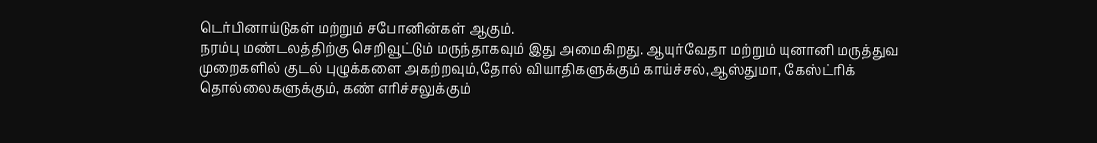டெர்பினாய்டுகள் மற்றும் சபோனின்கள் ஆகும்.
நரம்பு மண்டலத்திற்கு செறிவூட்டும் மருந்தாகவும் இது அமைகிறது. ஆயுர்வேதா மற்றும் யுனானி மருத்துவ முறைகளில் குடல் புழுக்களை அகற்றவும்,தோல் வியாதிகளுக்கும் காய்ச்சல்,ஆஸ்துமா, கேஸ்ட்ரிக் தொல்லைகளுக்கும், கண் எரிச்சலுக்கும்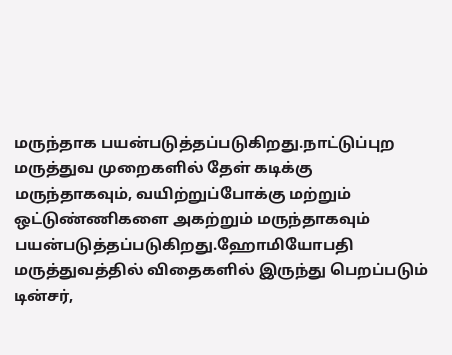மருந்தாக பயன்படுத்தப்படுகிறது.நாட்டுப்புற மருத்துவ முறைகளில் தேள் கடிக்கு மருந்தாகவும், வயிற்றுப்போக்கு மற்றும் ஒட்டுண்ணிகளை அகற்றும் மருந்தாகவும் பயன்படுத்தப்படுகிறது.ஹோமியோபதி மருத்துவத்தில் விதைகளில் இருந்து பெறப்படும் டின்சர்,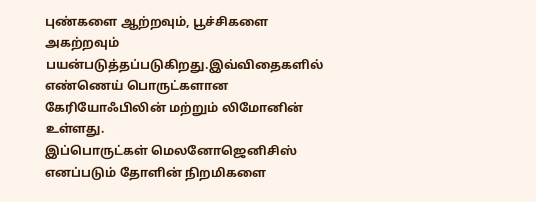புண்களை ஆற்றவும், பூச்சிகளை அகற்றவும் பயன்படுத்தப்படுகிறது.இவ்விதைகளில் எண்ணெய் பொருட்களான கேரியோஃபிலின் மற்றும் லிமோனின் உள்ளது.
இப்பொருட்கள் மெலனோஜெனிசிஸ் எனப்படும் தோளின் நிறமிகளை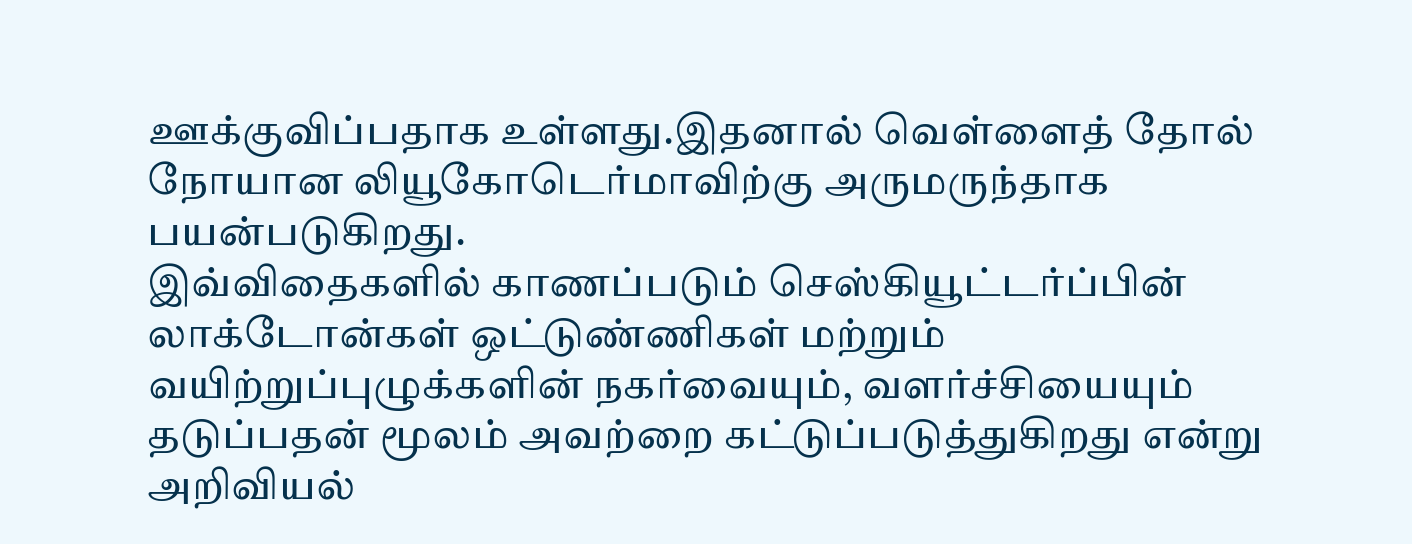ஊக்குவிப்பதாக உள்ளது.இதனால் வெள்ளைத் தோல் நோயான லியூகோடெர்மாவிற்கு அருமருந்தாக பயன்படுகிறது.
இவ்விதைகளில் காணப்படும் செஸ்கியூட்டர்ப்பின் லாக்டோன்கள் ஒட்டுண்ணிகள் மற்றும் வயிற்றுப்புழுக்களின் நகர்வையும், வளர்ச்சியையும் தடுப்பதன் மூலம் அவற்றை கட்டுப்படுத்துகிறது என்று அறிவியல்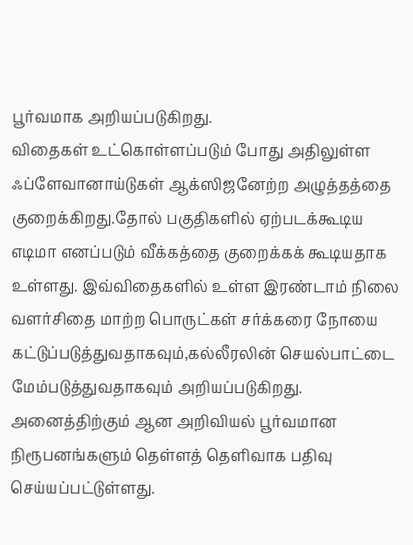பூர்வமாக அறியப்படுகிறது.
விதைகள் உட்கொள்ளப்படும் போது அதிலுள்ள ஃப்ளேவானாய்டுகள் ஆக்ஸிஜனேற்ற அழுத்தத்தை குறைக்கிறது.தோல் பகுதிகளில் ஏற்படக்கூடிய எடிமா எனப்படும் வீக்கத்தை குறைக்கக் கூடியதாக உள்ளது. இவ்விதைகளில் உள்ள இரண்டாம் நிலை வளர்சிதை மாற்ற பொருட்கள் சர்க்கரை நோயை கட்டுப்படுத்துவதாகவும்,கல்லீரலின் செயல்பாட்டை மேம்படுத்துவதாகவும் அறியப்படுகிறது. அனைத்திற்கும் ஆன அறிவியல் பூர்வமான நிரூபனங்களும் தெள்ளத் தெளிவாக பதிவு செய்யப்பட்டுள்ளது.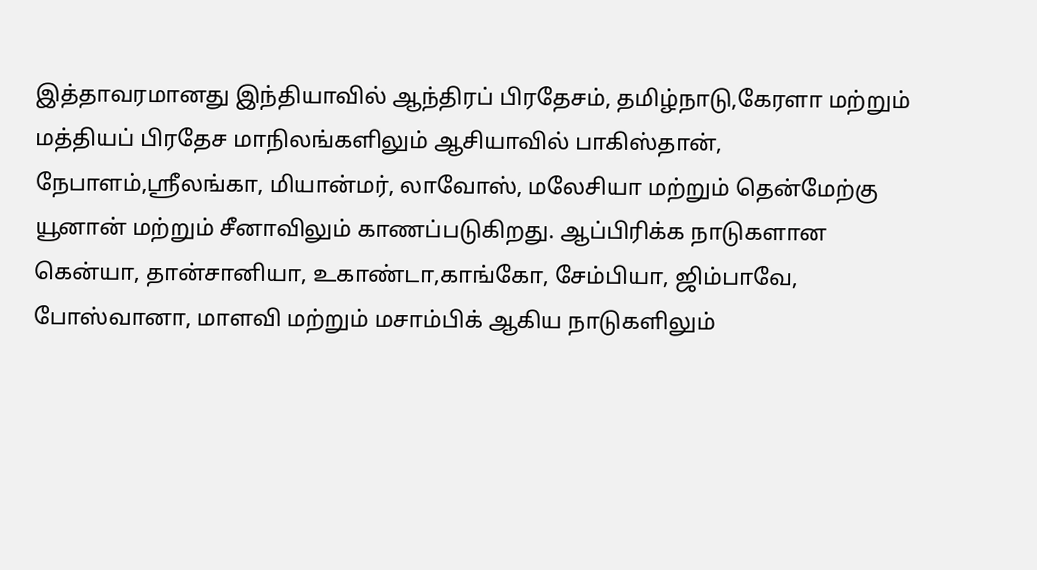இத்தாவரமானது இந்தியாவில் ஆந்திரப் பிரதேசம், தமிழ்நாடு,கேரளா மற்றும் மத்தியப் பிரதேச மாநிலங்களிலும் ஆசியாவில் பாகிஸ்தான், நேபாளம்,ஸ்ரீலங்கா, மியான்மர், லாவோஸ், மலேசியா மற்றும் தென்மேற்கு யூனான் மற்றும் சீனாவிலும் காணப்படுகிறது. ஆப்பிரிக்க நாடுகளான கென்யா, தான்சானியா, உகாண்டா,காங்கோ, சேம்பியா, ஜிம்பாவே, போஸ்வானா, மாளவி மற்றும் மசாம்பிக் ஆகிய நாடுகளிலும்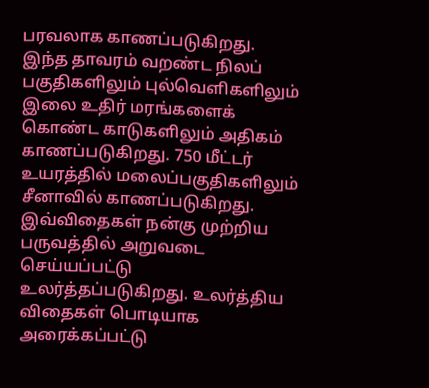பரவலாக காணப்படுகிறது.
இந்த தாவரம் வறண்ட நிலப் பகுதிகளிலும் புல்வெளிகளிலும் இலை உதிர் மரங்களைக் கொண்ட காடுகளிலும் அதிகம் காணப்படுகிறது. 750 மீட்டர் உயரத்தில் மலைப்பகுதிகளிலும் சீனாவில் காணப்படுகிறது.
இவ்விதைகள் நன்கு முற்றிய பருவத்தில் அறுவடை செய்யப்பட்டு உலர்த்தப்படுகிறது. உலர்த்திய விதைகள் பொடியாக அரைக்கப்பட்டு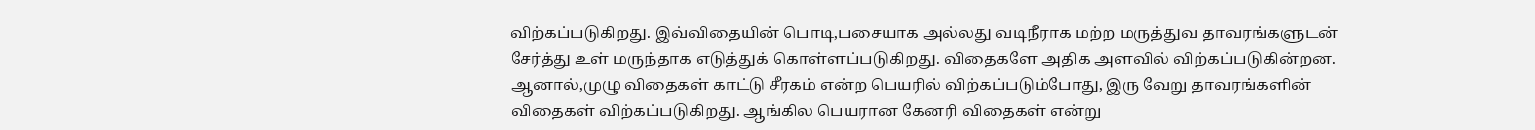விற்கப்படுகிறது. இவ்விதையின் பொடி,பசையாக அல்லது வடிநீராக மற்ற மருத்துவ தாவரங்களுடன் சேர்த்து உள் மருந்தாக எடுத்துக் கொள்ளப்படுகிறது. விதைகளே அதிக அளவில் விற்கப்படுகின்றன.
ஆனால்,முழு விதைகள் காட்டு சீரகம் என்ற பெயரில் விற்கப்படும்போது, இரு வேறு தாவரங்களின் விதைகள் விற்கப்படுகிறது. ஆங்கில பெயரான கேனரி விதைகள் என்று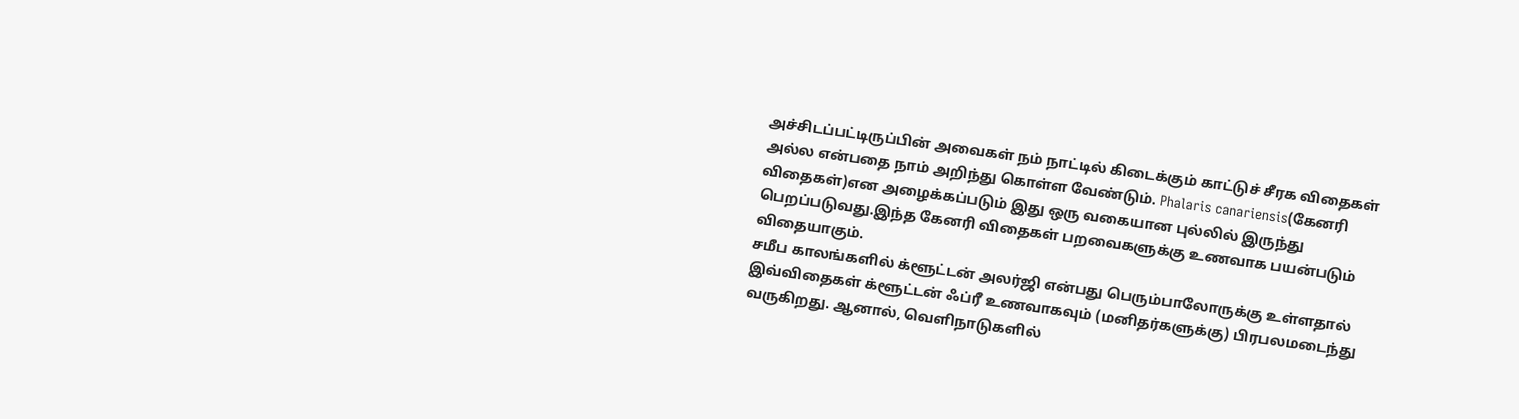அச்சிடப்பட்டிருப்பின் அவைகள் நம் நாட்டில் கிடைக்கும் காட்டுச் சீரக விதைகள் அல்ல என்பதை நாம் அறிந்து கொள்ள வேண்டும். Phalaris canariensis(கேனரி விதைகள்)என அழைக்கப்படும் இது ஒரு வகையான புல்லில் இருந்து பெறப்படுவது.இந்த கேனரி விதைகள் பறவைகளுக்கு உணவாக பயன்படும் விதையாகும்.
சமீப காலங்களில் க்ளூட்டன் அலர்ஜி என்பது பெரும்பாலோருக்கு உள்ளதால் இவ்விதைகள் க்ளூட்டன் ஃப்ரீ உணவாகவும் (மனிதர்களுக்கு) பிரபலமடைந்து வருகிறது. ஆனால், வெளிநாடுகளில்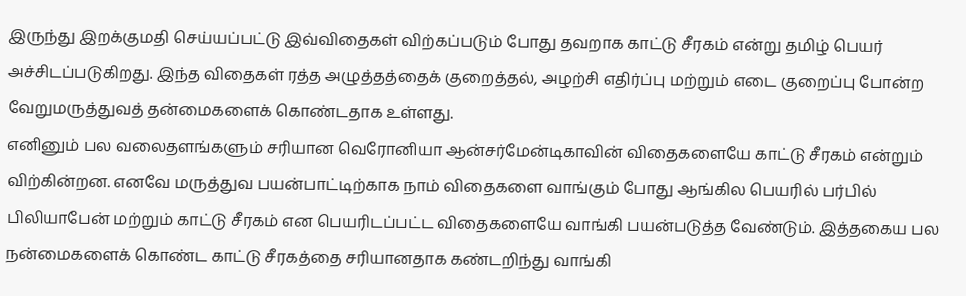இருந்து இறக்குமதி செய்யப்பட்டு இவ்விதைகள் விற்கப்படும் போது தவறாக காட்டு சீரகம் என்று தமிழ் பெயர் அச்சிடப்படுகிறது. இந்த விதைகள் ரத்த அழுத்தத்தைக் குறைத்தல், அழற்சி எதிர்ப்பு மற்றும் எடை குறைப்பு போன்ற வேறுமருத்துவத் தன்மைகளைக் கொண்டதாக உள்ளது.
எனினும் பல வலைதளங்களும் சரியான வெரோனியா ஆன்சர்மேன்டிகாவின் விதைகளையே காட்டு சீரகம் என்றும் விற்கின்றன. எனவே மருத்துவ பயன்பாட்டிற்காக நாம் விதைகளை வாங்கும் போது ஆங்கில பெயரில் பர்பில் பிலியாபேன் மற்றும் காட்டு சீரகம் என பெயரிடப்பட்ட விதைகளையே வாங்கி பயன்படுத்த வேண்டும். இத்தகைய பல நன்மைகளைக் கொண்ட காட்டு சீரகத்தை சரியானதாக கண்டறிந்து வாங்கி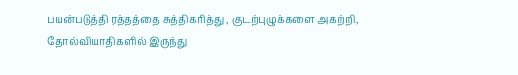பயன்படுத்தி ரத்தத்தை சுத்திகரித்து , குடற்புழுக்களை அகற்றி, தோல்வியாதிகளில் இருந்து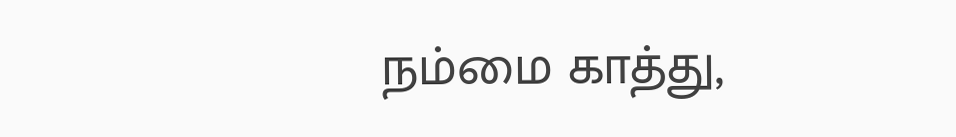நம்மை காத்து,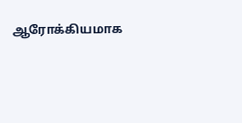ஆரோக்கியமாக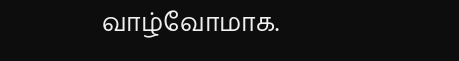வாழ்வோமாக.